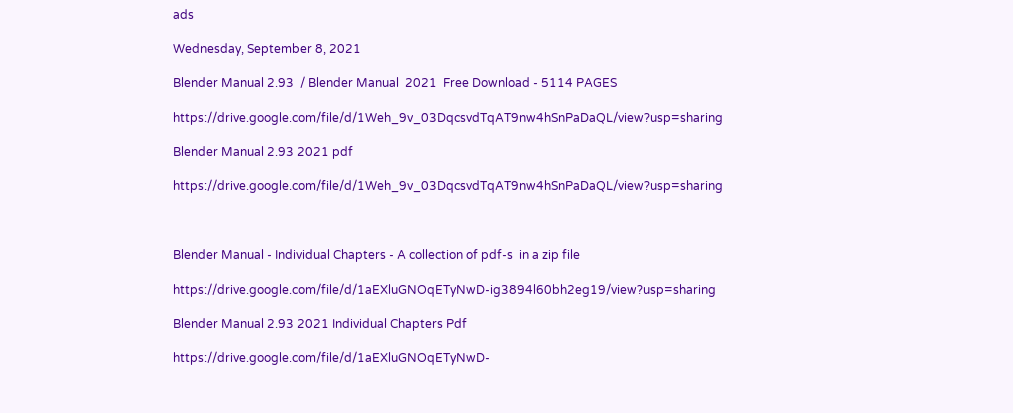ads

Wednesday, September 8, 2021

Blender Manual 2.93  / Blender Manual  2021  Free Download - 5114 PAGES

https://drive.google.com/file/d/1Weh_9v_03DqcsvdTqAT9nw4hSnPaDaQL/view?usp=sharing

Blender Manual 2.93 2021 pdf

https://drive.google.com/file/d/1Weh_9v_03DqcsvdTqAT9nw4hSnPaDaQL/view?usp=sharing



Blender Manual - Individual Chapters - A collection of pdf-s  in a zip file

https://drive.google.com/file/d/1aEXluGNOqETyNwD-ig3894l60bh2eg19/view?usp=sharing

Blender Manual 2.93 2021 Individual Chapters Pdf

https://drive.google.com/file/d/1aEXluGNOqETyNwD-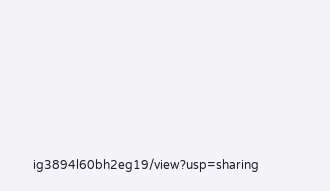ig3894l60bh2eg19/view?usp=sharing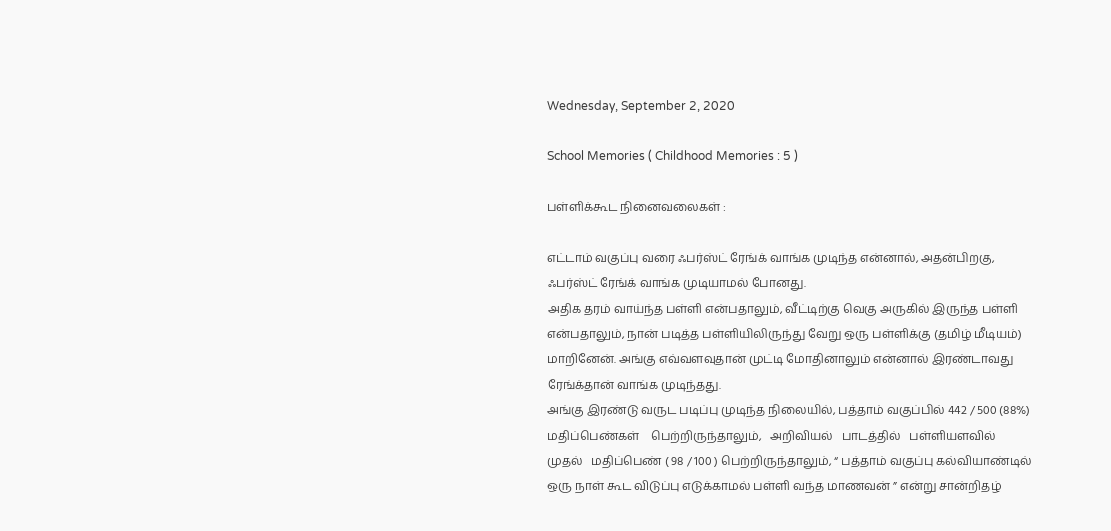Wednesday, September 2, 2020

School Memories ( Childhood Memories : 5 )

பள்ளிக்கூட நினைவலைகள் :

எட்டாம் வகுப்பு வரை ஃபர்ஸ்ட் ரேங்க் வாங்க முடிந்த என்னால், அதன்பிறகு, ஃபர்ஸ்ட் ரேங்க் வாங்க முடியாமல் போனது.
அதிக தரம் வாய்ந்த பள்ளி என்பதாலும், வீட்டிற்கு வெகு அருகில் இருந்த பள்ளி என்பதாலும், நான் படித்த பள்ளியிலிருந்து வேறு ஒரு பள்ளிக்கு (தமிழ் மீடியம்) மாறினேன். அங்கு எவ்வளவுதான் முட்டி மோதினாலும் என்னால் இரண்டாவது ரேங்க்தான் வாங்க முடிந்தது.
அங்கு இரண்டு வருட படிப்பு முடிந்த நிலையில், பத்தாம் வகுப்பில் 442 / 500 (88%) மதிப்பெண்கள்    பெற்றிருந்தாலும்,   அறிவியல்   பாடத்தில்   பள்ளியளவில்    முதல்   மதிப்பெண் ( 98 / 100 ) பெற்றிருந்தாலும், “ பத்தாம் வகுப்பு கல்வியாண்டில் ஒரு நாள் கூட விடுப்பு எடுக்காமல் பள்ளி வந்த மாணவன் ” என்று சான்றிதழ்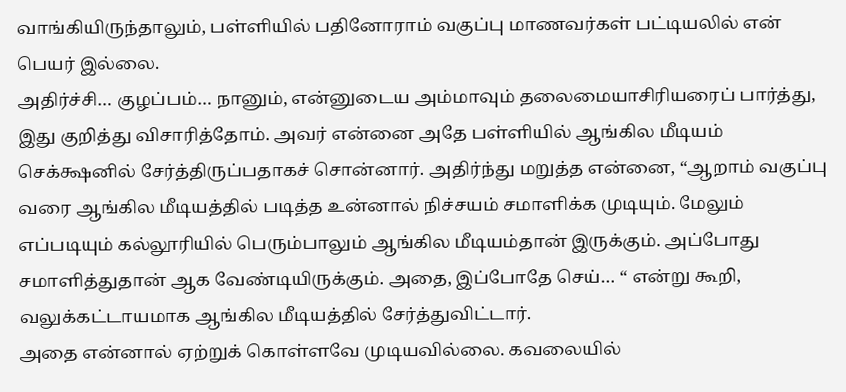வாங்கியிருந்தாலும், பள்ளியில் பதினோராம் வகுப்பு மாணவர்கள் பட்டியலில் என் பெயர் இல்லை.
அதிர்ச்சி… குழப்பம்… நானும், என்னுடைய அம்மாவும் தலைமையாசிரியரைப் பார்த்து, இது குறித்து விசாரித்தோம். அவர் என்னை அதே பள்ளியில் ஆங்கில மீடியம் செக்க்ஷனில் சேர்த்திருப்பதாகச் சொன்னார். அதிர்ந்து மறுத்த என்னை, “ஆறாம் வகுப்பு வரை ஆங்கில மீடியத்தில் படித்த உன்னால் நிச்சயம் சமாளிக்க முடியும். மேலும் எப்படியும் கல்லூரியில் பெரும்பாலும் ஆங்கில மீடியம்தான் இருக்கும். அப்போது சமாளித்துதான் ஆக வேண்டியிருக்கும். அதை, இப்போதே செய்… “ என்று கூறி, வலுக்கட்டாயமாக ஆங்கில மீடியத்தில் சேர்த்துவிட்டார்.
அதை என்னால் ஏற்றுக் கொள்ளவே முடியவில்லை. கவலையில்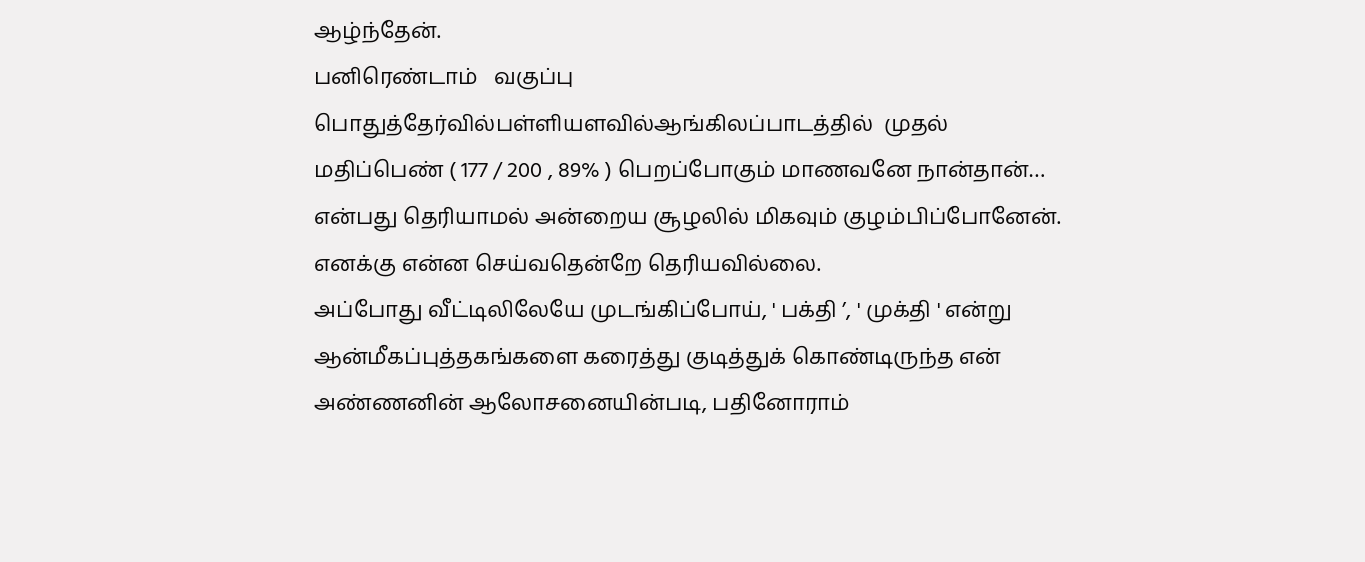ஆழ்ந்தேன்.
பனிரெண்டாம்   வகுப்பு  பொதுத்தேர்வில்பள்ளியளவில்ஆங்கிலப்பாடத்தில்  முதல்  மதிப்பெண் ( 177 / 200 , 89% ) பெறப்போகும் மாணவனே நான்தான்… என்பது தெரியாமல் அன்றைய சூழலில் மிகவும் குழம்பிப்போனேன். எனக்கு என்ன செய்வதென்றே தெரியவில்லை.
அப்போது வீட்டிலிலேயே முடங்கிப்போய், ' பக்தி ’, ' முக்தி ' என்று ஆன்மீகப்புத்தகங்களை கரைத்து குடித்துக் கொண்டிருந்த என் அண்ணனின் ஆலோசனையின்படி, பதினோராம்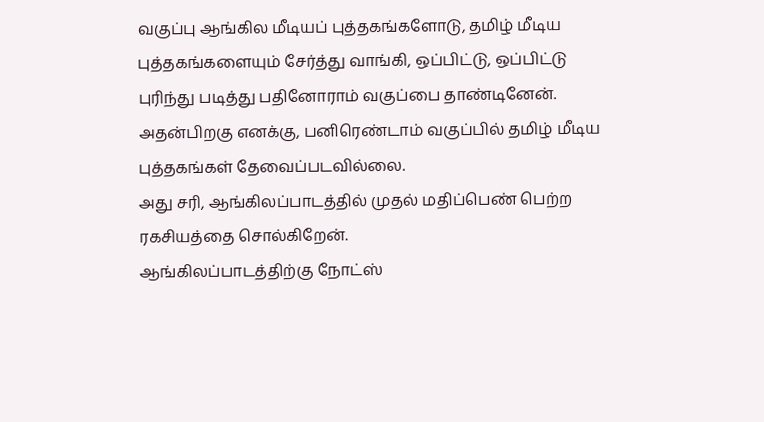வகுப்பு ஆங்கில மீடியப் புத்தகங்களோடு, தமிழ் மீடிய புத்தகங்களையும் சேர்த்து வாங்கி, ஒப்பிட்டு, ஒப்பிட்டு புரிந்து படித்து பதினோராம் வகுப்பை தாண்டினேன். அதன்பிறகு எனக்கு, பனிரெண்டாம் வகுப்பில் தமிழ் மீடிய புத்தகங்கள் தேவைப்படவில்லை.
அது சரி, ஆங்கிலப்பாடத்தில் முதல் மதிப்பெண் பெற்ற ரகசியத்தை சொல்கிறேன்.
ஆங்கிலப்பாடத்திற்கு நோட்ஸ்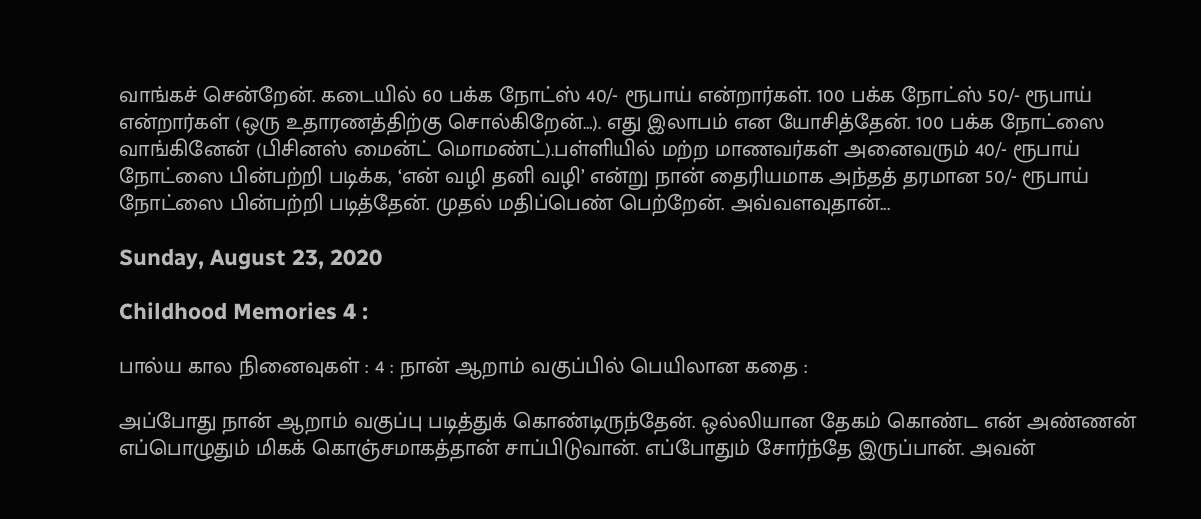வாங்கச் சென்றேன். கடையில் 60 பக்க நோட்ஸ் 40/- ரூபாய் என்றார்கள். 100 பக்க நோட்ஸ் 50/- ரூபாய் என்றார்கள் (ஒரு உதாரணத்திற்கு சொல்கிறேன்…). எது இலாபம் என யோசித்தேன். 100 பக்க நோட்ஸை வாங்கினேன் (பிசினஸ் மைன்ட் மொமண்ட்).பள்ளியில் மற்ற மாணவர்கள் அனைவரும் 40/- ரூபாய் நோட்ஸை பின்பற்றி படிக்க, ‘என் வழி தனி வழி’ என்று நான் தைரியமாக அந்தத் தரமான 50/- ரூபாய் நோட்ஸை பின்பற்றி படித்தேன். முதல் மதிப்பெண் பெற்றேன். அவ்வளவுதான்...

Sunday, August 23, 2020

Childhood Memories 4 :

பால்ய கால நினைவுகள் : 4 : நான் ஆறாம் வகுப்பில் பெயிலான கதை :

அப்போது நான் ஆறாம் வகுப்பு படித்துக் கொண்டிருந்தேன். ஒல்லியான தேகம் கொண்ட என் அண்ணன் எப்பொழுதும் மிகக் கொஞ்சமாகத்தான் சாப்பிடுவான். எப்போதும் சோர்ந்தே இருப்பான். அவன்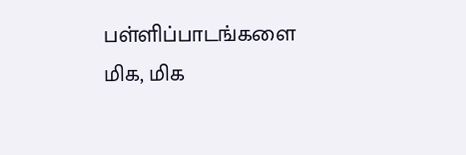பள்ளிப்பாடங்களை மிக, மிக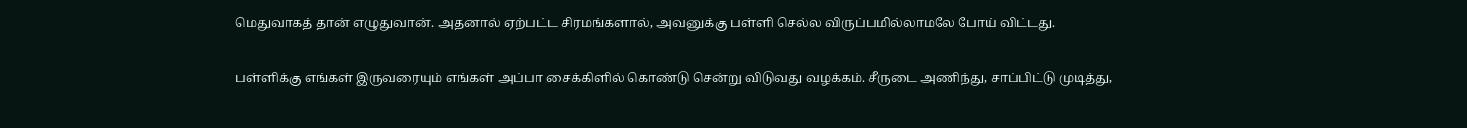மெதுவாகத் தான் எழுதுவான். அதனால் ஏற்பட்ட சிரமங்களால், அவனுக்கு பள்ளி செல்ல விருப்பமில்லாமலே போய் விட்டது.

பள்ளிக்கு எங்கள் இருவரையும் எங்கள் அப்பா சைக்கிளில் கொண்டு சென்று விடுவது வழக்கம். சீருடை அணிந்து, சாப்பிட்டு முடித்து,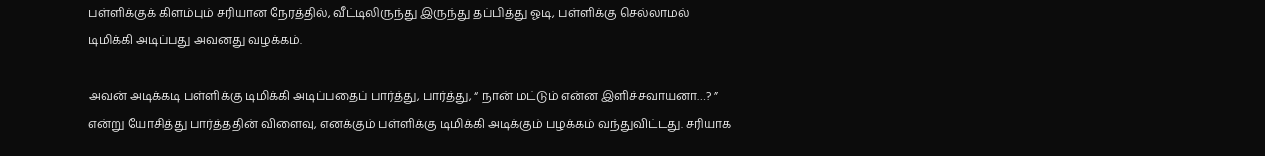பள்ளிக்குக் கிளம்பும் சரியான நேரத்தில், வீட்டிலிருந்து இருந்து தப்பித்து ஓடி, பள்ளிக்கு செல்லாமல் டிமிக்கி அடிப்பது அவனது வழக்கம்.

அவன் அடிக்கடி பள்ளிக்கு டிமிக்கி அடிப்பதைப் பார்த்து, பார்த்து, “ நான் மட்டும் என்ன இளிச்சவாயனா…? ” என்று யோசித்து பார்த்ததின் விளைவு, எனக்கும் பள்ளிக்கு டிமிக்கி அடிக்கும் பழக்கம் வந்துவிட்டது. சரியாக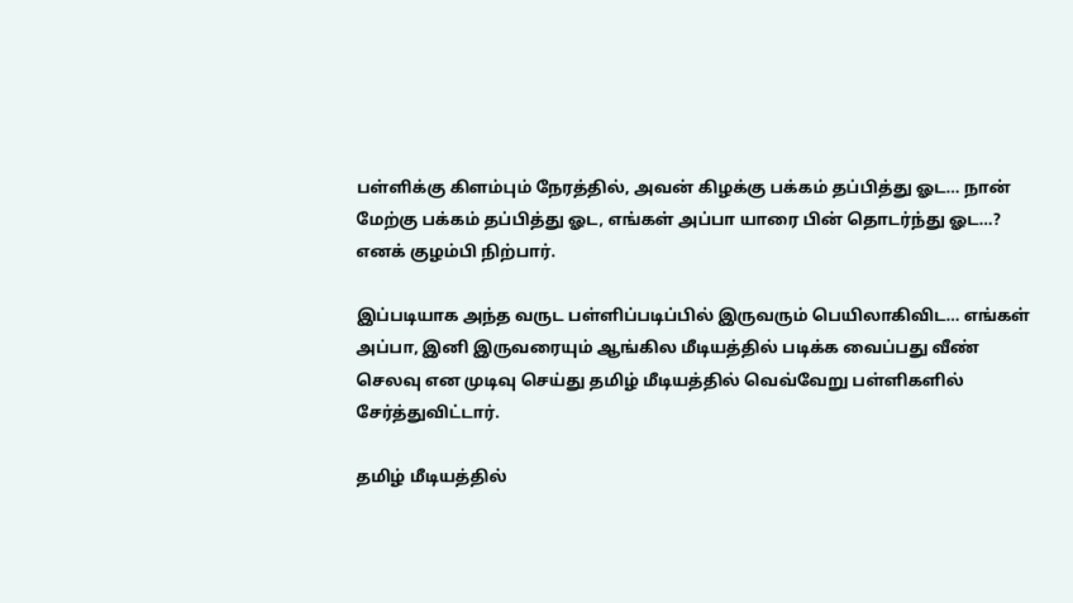பள்ளிக்கு கிளம்பும் நேரத்தில், அவன் கிழக்கு பக்கம் தப்பித்து ஓட… நான் மேற்கு பக்கம் தப்பித்து ஓட, எங்கள் அப்பா யாரை பின் தொடர்ந்து ஓட…? எனக் குழம்பி நிற்பார்.

இப்படியாக அந்த வருட பள்ளிப்படிப்பில் இருவரும் பெயிலாகிவிட… எங்கள் அப்பா, இனி இருவரையும் ஆங்கில மீடியத்தில் படிக்க வைப்பது வீண் செலவு என முடிவு செய்து தமிழ் மீடியத்தில் வெவ்வேறு பள்ளிகளில் சேர்த்துவிட்டார்.

தமிழ் மீடியத்தில்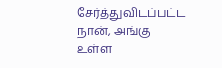சேர்த்துவிடப்பட்ட நான், அங்கு உள்ள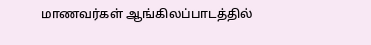மாணவர்கள் ஆங்கிலப்பாடத்தில்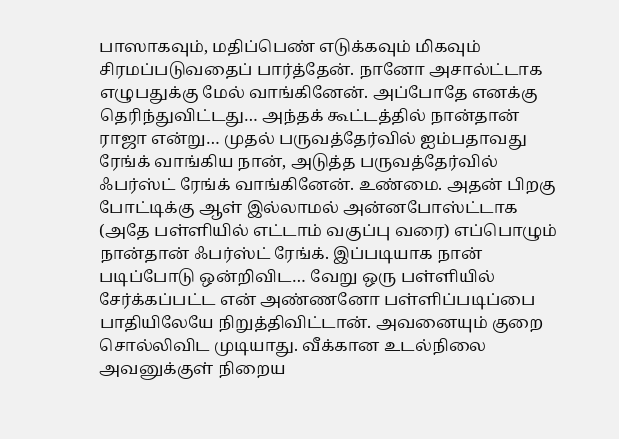பாஸாகவும், மதிப்பெண் எடுக்கவும் மிகவும் சிரமப்படுவதைப் பார்த்தேன். நானோ அசால்ட்டாக எழுபதுக்கு மேல் வாங்கினேன். அப்போதே எனக்கு தெரிந்துவிட்டது… அந்தக் கூட்டத்தில் நான்தான் ராஜா என்று… முதல் பருவத்தேர்வில் ஐம்பதாவது ரேங்க் வாங்கிய நான், அடுத்த பருவத்தேர்வில் ஃபர்ஸ்ட் ரேங்க் வாங்கினேன். உண்மை. அதன் பிறகு போட்டிக்கு ஆள் இல்லாமல் அன்னபோஸ்ட்டாக (அதே பள்ளியில் எட்டாம் வகுப்பு வரை) எப்பொழும் நான்தான் ஃபர்ஸ்ட் ரேங்க். இப்படியாக நான் படிப்போடு ஒன்றிவிட… வேறு ஒரு பள்ளியில் சேர்க்கப்பட்ட என் அண்ணனோ பள்ளிப்படிப்பை பாதியிலேயே நிறுத்திவிட்டான். அவனையும் குறை சொல்லிவிட முடியாது. வீக்கான உடல்நிலை அவனுக்குள் நிறைய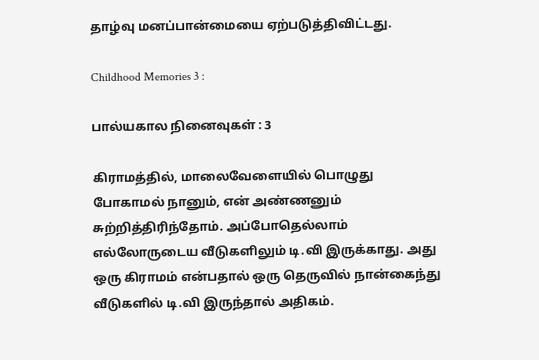தாழ்வு மனப்பான்மையை ஏற்படுத்திவிட்டது.

Childhood Memories 3 :

பால்யகால நினைவுகள் : 3

கிராமத்தில், மாலைவேளையில் பொழுது போகாமல் நானும், என் அண்ணனும் சுற்றித்திரிந்தோம். அப்போதெல்லாம் எல்லோருடைய வீடுகளிலும் டி.வி இருக்காது. அது ஒரு கிராமம் என்பதால் ஒரு தெருவில் நான்கைந்து வீடுகளில் டி.வி இருந்தால் அதிகம்.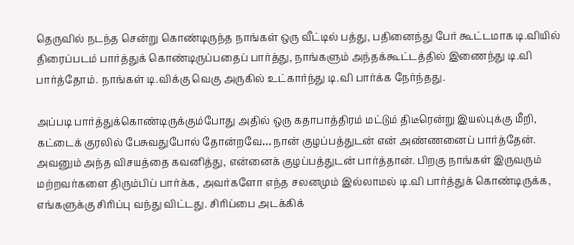தெருவில் நடந்த சென்று கொண்டிருந்த நாங்கள் ஒரு வீட்டில் பத்து, பதினைந்து பேர் கூட்டமாக டி.வியில் திரைப்படம் பார்த்துக் கொண்டிருப்பதைப் பார்த்து, நாங்களும் அந்தக்கூட்டத்தில் இணைந்து டி.வி பார்த்தோம். நாங்கள் டி.விக்கு வெகு அருகில் உட்கார்ந்து டி.வி பார்க்க நேர்ந்தது.

அப்படி பார்த்துக்கொண்டிருக்கும்போது அதில் ஒரு கதாபாத்திரம் மட்டும் திடீரென்று இயல்புக்கு மீறி, கட்டைக் குரலில் பேசுவதுபோல் தோன்றவே… நான் குழப்பத்துடன் என் அண்ணனைப் பார்த்தேன். அவனும் அந்த விசயத்தை கவனித்து, என்னைக் குழப்பத்துடன் பார்த்தான். பிறகு நாங்கள் இருவரும் மற்றவர்களை திரும்பிப் பார்க்க, அவர்களோ எந்த சலனமும் இல்லாமல் டி.வி பார்த்துக் கொண்டிருக்க, எங்களுக்கு சிரிப்பு வந்து விட்டது. சிரிப்பை அடக்கிக்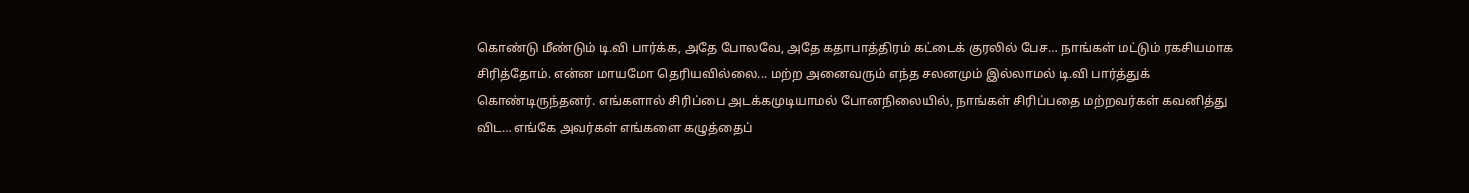கொண்டு மீண்டும் டி.வி பார்க்க, அதே போலவே, அதே கதாபாத்திரம் கட்டைக் குரலில் பேச… நாங்கள் மட்டும் ரகசியமாக சிரித்தோம். என்ன மாயமோ தெரியவில்லை... மற்ற அனைவரும் எந்த சலனமும் இல்லாமல் டி.வி பார்த்துக் கொண்டிருந்தனர். எங்களால் சிரிப்பை அடக்கமுடியாமல் போனநிலையில், நாங்கள் சிரிப்பதை மற்றவர்கள் கவனித்து விட… எங்கே அவர்கள் எங்களை கழுத்தைப்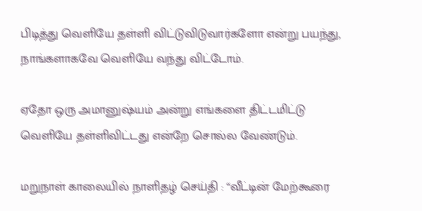பிடித்து வெளியே தள்ளி விட்டுவிடுவார்களோ என்று பயந்து, நாங்களாகவே வெளியே வந்து விட்டோம்.

ஏதோ ஒரு அமானுஷ்யம் அன்று எங்களை திட்டமிட்டு வெளியே தள்ளிவிட்டது என்றே சொல்ல வேண்டும்.

மறுநாள் காலையில் நாளிதழ் செய்தி : “வீட்டின் மேற்கூரை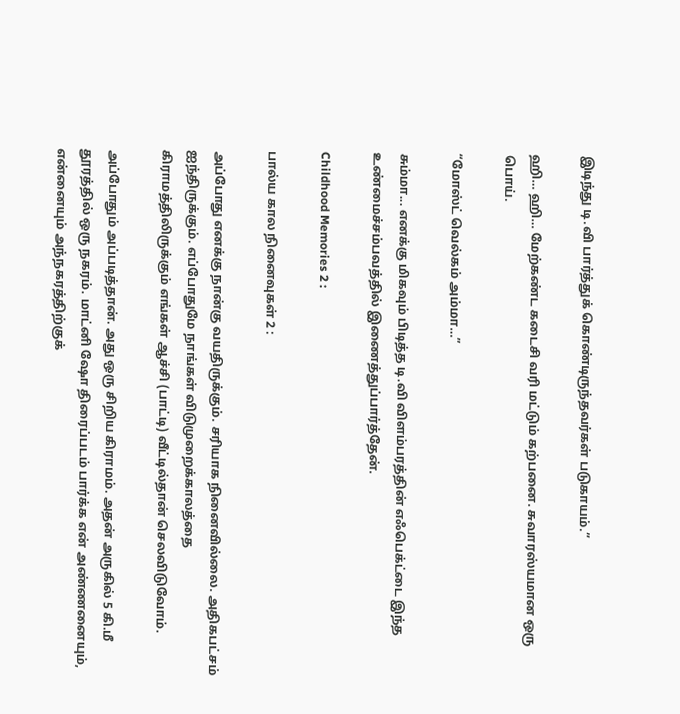இடிந்து டி.வி பார்த்துக் கொண்டிருந்தவர்கள் படுகாயம்.”

ஹி… ஹி… மேற்கண்ட கடைசி வரி மட்டும் கற்பனை. சுவாரஸ்யமான ஒரு பொய்.

“மோஸ்ட் வெல்கம் அம்மா…”

சும்மா... எனக்கு மிகவும் பிடித்த டி.வி விளம்பரத்தின் எஃபெக்ட்டை இந்த உண்மைச்சம்பவத்தில் இணைத்துப்பார்த்தேன்.

Childhood Memories 2 :

பால்ய கால நினைவுகள் 2 :

அப்போது எனக்கு நான்கு வயதிருக்கும். சரியாக நினைவில்லை. அதிகபட்சம் ஐந்திருக்கும். எப்போதுமே நாங்கள் விடுமுறைக்காலத்தை கிராமத்திலிருக்கும் எங்கள் ஆச்சி (பாட்டி) வீட்டில்தான் செலவிடுவோம்.

அப்போதும் அப்படித்தான். அது ஒரு சிறிய கிராமம். அதன் அருகில் 5 கி.மீ தூரத்தில் ஒரு நகரம். மாட்னி ஷோ திரைப்படம் பார்க்க என் அண்ணனையும், என்னையும் அந்நகரத்திற்குக்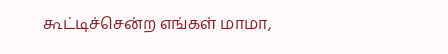கூட்டிச்சென்ற எங்கள் மாமா,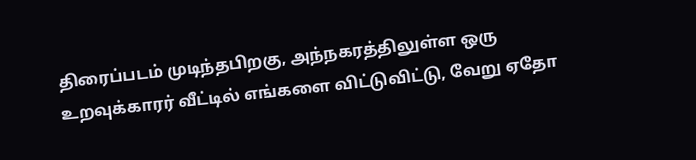திரைப்படம் முடிந்தபிறகு, அந்நகரத்திலுள்ள ஒரு உறவுக்காரர் வீட்டில் எங்களை விட்டுவிட்டு, வேறு ஏதோ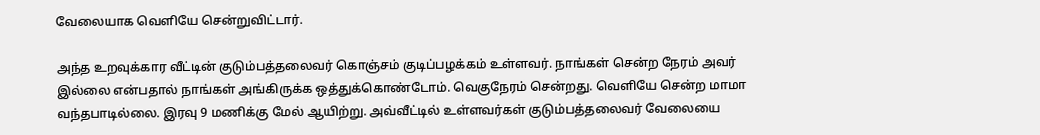வேலையாக வெளியே சென்றுவிட்டார்.

அந்த உறவுக்கார வீட்டின் குடும்பத்தலைவர் கொஞ்சம் குடிப்பழக்கம் உள்ளவர். நாங்கள் சென்ற நேரம் அவர் இல்லை என்பதால் நாங்கள் அங்கிருக்க ஒத்துக்கொண்டோம். வெகுநேரம் சென்றது. வெளியே சென்ற மாமா வந்தபாடில்லை. இரவு 9 மணிக்கு மேல் ஆயிற்று. அவ்வீட்டில் உள்ளவர்கள் குடும்பத்தலைவர் வேலையை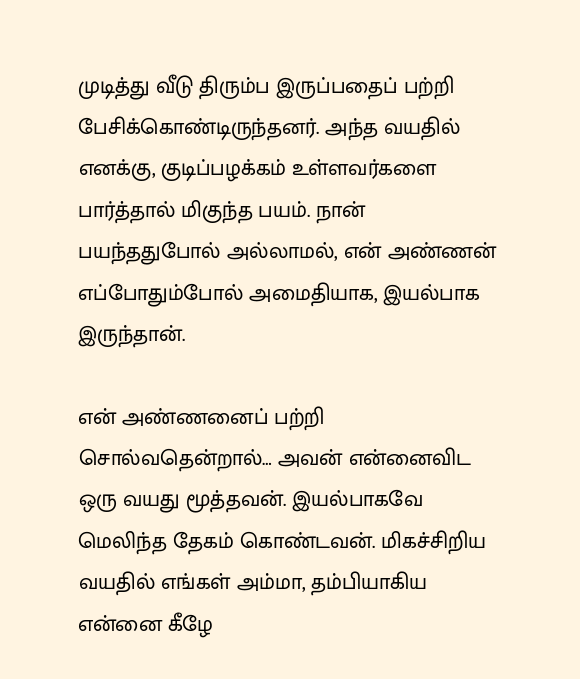முடித்து வீடு திரும்ப இருப்பதைப் பற்றி பேசிக்கொண்டிருந்தனர். அந்த வயதில் எனக்கு, குடிப்பழக்கம் உள்ளவர்களை பார்த்தால் மிகுந்த பயம். நான் பயந்ததுபோல் அல்லாமல், என் அண்ணன் எப்போதும்போல் அமைதியாக, இயல்பாக இருந்தான்.

என் அண்ணனைப் பற்றி சொல்வதென்றால்… அவன் என்னைவிட ஒரு வயது மூத்தவன். இயல்பாகவே மெலிந்த தேகம் கொண்டவன். மிகச்சிறிய வயதில் எங்கள் அம்மா, தம்பியாகிய என்னை கீழே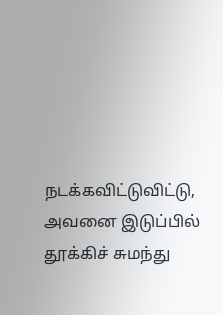நடக்கவிட்டுவிட்டு, அவனை இடுப்பில் தூக்கிச் சுமந்து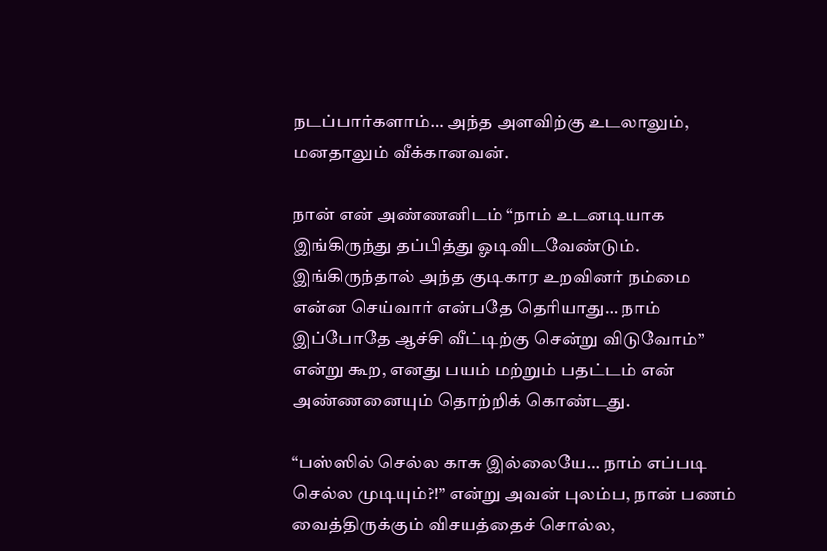நடப்பார்களாம்… அந்த அளவிற்கு உடலாலும், மனதாலும் வீக்கானவன்.

நான் என் அண்ணனிடம் “நாம் உடனடியாக இங்கிருந்து தப்பித்து ஓடிவிடவேண்டும். இங்கிருந்தால் அந்த குடிகார உறவினர் நம்மை என்ன செய்வார் என்பதே தெரியாது… நாம் இப்போதே ஆச்சி வீட்டிற்கு சென்று விடுவோம்” என்று கூற, எனது பயம் மற்றும் பதட்டம் என் அண்ணனையும் தொற்றிக் கொண்டது.

“பஸ்ஸில் செல்ல காசு இல்லையே… நாம் எப்படி செல்ல முடியும்?!” என்று அவன் புலம்ப, நான் பணம் வைத்திருக்கும் விசயத்தைச் சொல்ல,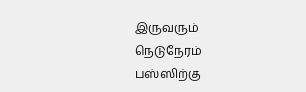இருவரும் நெடுநேரம் பஸ்ஸிற்கு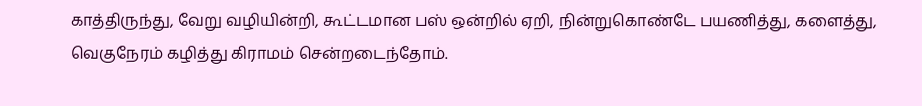காத்திருந்து, வேறு வழியின்றி, கூட்டமான பஸ் ஒன்றில் ஏறி, நின்றுகொண்டே பயணித்து, களைத்து, வெகுநேரம் கழித்து கிராமம் சென்றடைந்தோம்.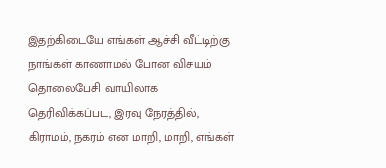இதற்கிடையே எங்கள் ஆச்சி வீட்டிற்கு நாங்கள் காணாமல் போன விசயம் தொலைபேசி வாயிலாக தெரிவிக்கப்பட, இரவு நேரத்தில், கிராமம், நகரம் என மாறி, மாறி, எங்கள்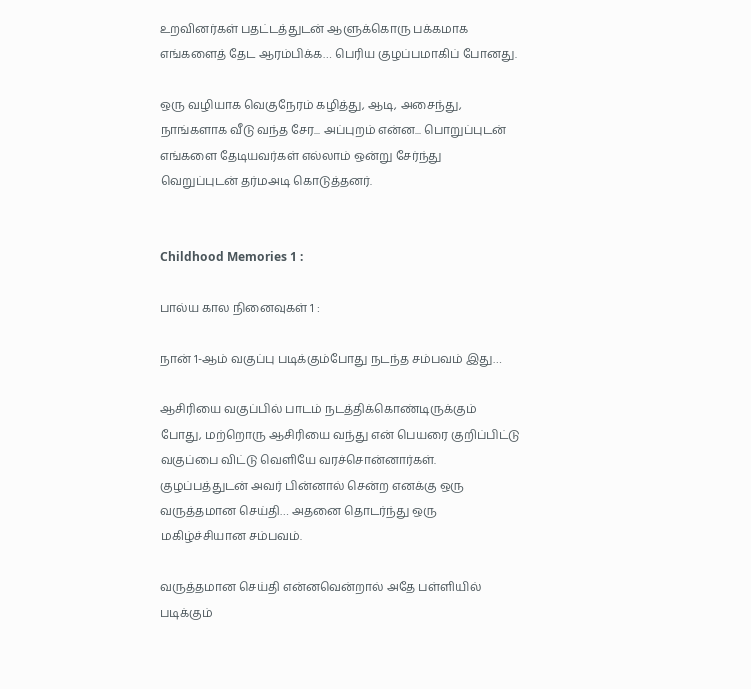உறவினர்கள் பதட்டத்துடன் ஆளுக்கொரு பக்கமாக எங்களைத் தேட ஆரம்பிக்க… பெரிய குழப்பமாகிப் போனது.

ஒரு வழியாக வெகுநேரம் கழித்து, ஆடி, அசைந்து, நாங்களாக வீடு வந்த சேர... அப்புறம் என்ன... பொறுப்புடன் எங்களை தேடியவர்கள் எல்லாம் ஒன்று சேர்ந்து வெறுப்புடன் தர்மஅடி கொடுத்தனர்.


Childhood Memories 1 :

பால்ய கால நினைவுகள் 1 :

நான் 1-ஆம் வகுப்பு படிக்கும்போது நடந்த சம்பவம் இது…

ஆசிரியை வகுப்பில் பாடம் நடத்திக்கொண்டிருக்கும் போது, மற்றொரு ஆசிரியை வந்து என் பெயரை குறிப்பிட்டு வகுப்பை விட்டு வெளியே வரச்சொன்னார்கள். குழப்பத்துடன் அவர் பின்னால் சென்ற எனக்கு ஒரு வருத்தமான செய்தி… அதனை தொடர்ந்து ஒரு மகிழ்ச்சியான சம்பவம்.

வருத்தமான செய்தி என்னவென்றால் அதே பள்ளியில் படிக்கும்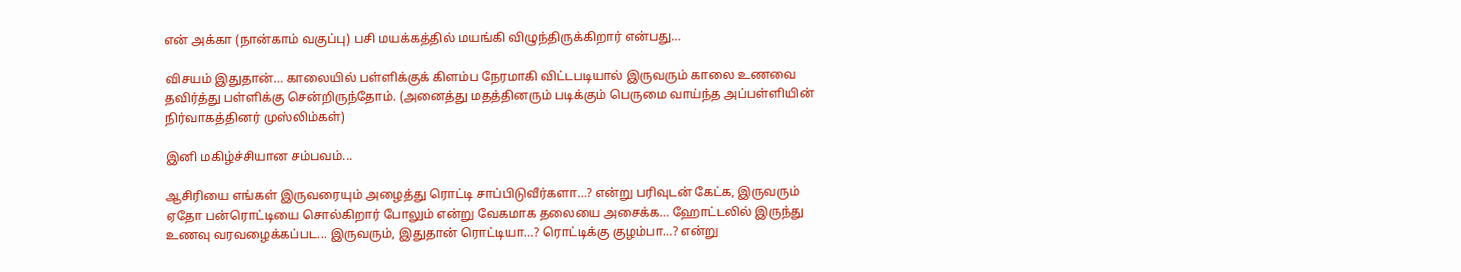என் அக்கா (நான்காம் வகுப்பு) பசி மயக்கத்தில் மயங்கி விழுந்திருக்கிறார் என்பது…

விசயம் இதுதான்… காலையில் பள்ளிக்குக் கிளம்ப நேரமாகி விட்டபடியால் இருவரும் காலை உணவை தவிர்த்து பள்ளிக்கு சென்றிருந்தோம். (அனைத்து மதத்தினரும் படிக்கும் பெருமை வாய்ந்த அப்பள்ளியின் நிர்வாகத்தினர் முஸ்லிம்கள்)

இனி மகிழ்ச்சியான சம்பவம்...

ஆசிரியை எங்கள் இருவரையும் அழைத்து ரொட்டி சாப்பிடுவீர்களா…? என்று பரிவுடன் கேட்க, இருவரும் ஏதோ பன்ரொட்டியை சொல்கிறார் போலும் என்று வேகமாக தலையை அசைக்க… ஹோட்டலில் இருந்து உணவு வரவழைக்கப்பட... இருவரும், இதுதான் ரொட்டியா…? ரொட்டிக்கு குழம்பா…? என்று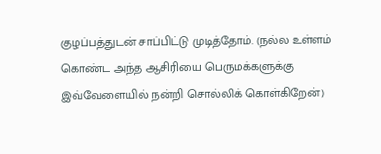குழப்பத்துடன் சாப்பிட்டு முடித்தோம். (நல்ல உள்ளம் கொண்ட அந்த ஆசிரியை பெருமக்களுக்கு இவ்வேளையில் நன்றி சொல்லிக் கொள்கிறேன்)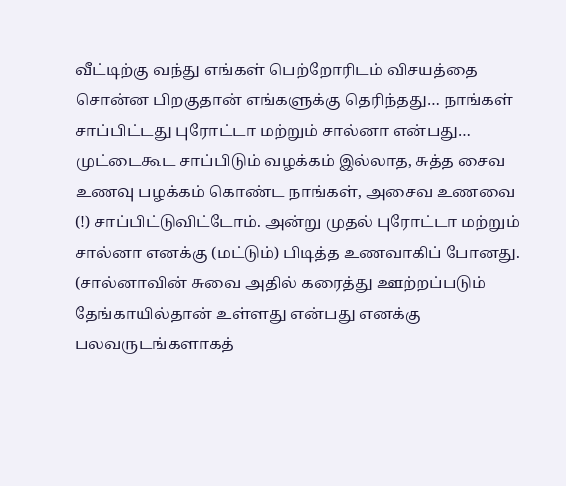வீட்டிற்கு வந்து எங்கள் பெற்றோரிடம் விசயத்தை சொன்ன பிறகுதான் எங்களுக்கு தெரிந்தது… நாங்கள் சாப்பிட்டது புரோட்டா மற்றும் சால்னா என்பது… முட்டைகூட சாப்பிடும் வழக்கம் இல்லாத, சுத்த சைவ உணவு பழக்கம் கொண்ட நாங்கள், அசைவ உணவை (!) சாப்பிட்டுவிட்டோம். அன்று முதல் புரோட்டா மற்றும் சால்னா எனக்கு (மட்டும்) பிடித்த உணவாகிப் போனது. (சால்னாவின் சுவை அதில் கரைத்து ஊற்றப்படும் தேங்காயில்தான் உள்ளது என்பது எனக்கு பலவருடங்களாகத்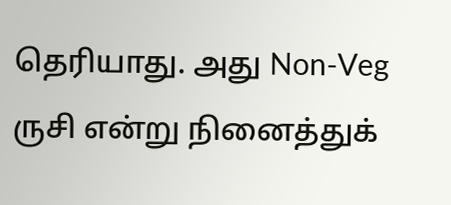தெரியாது. அது Non-Veg ருசி என்று நினைத்துக்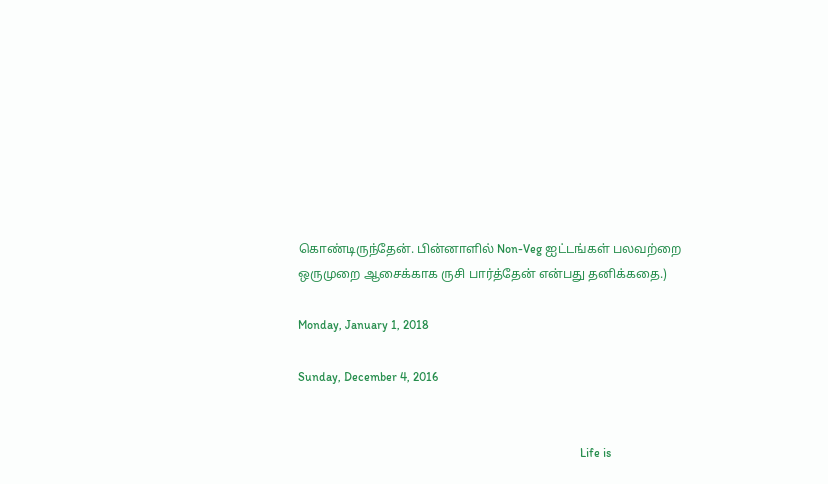கொண்டிருந்தேன். பின்னாளில் Non-Veg ஐட்டங்கள் பலவற்றை ஒருமுறை ஆசைக்காக ருசி பார்த்தேன் என்பது தனிக்கதை.)

Monday, January 1, 2018

Sunday, December 4, 2016


                                                                                              Life is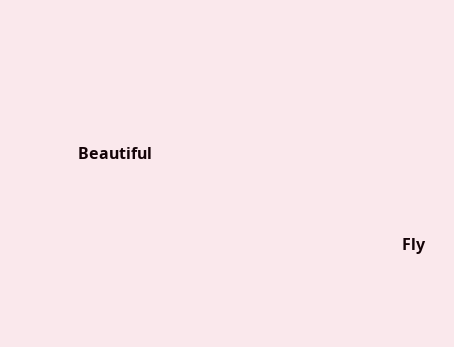Beautiful



                                                                                 Fly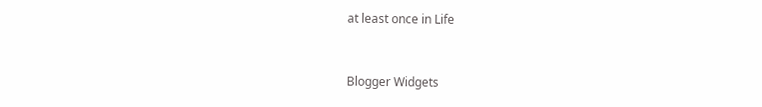at least once in Life


Blogger Widgets